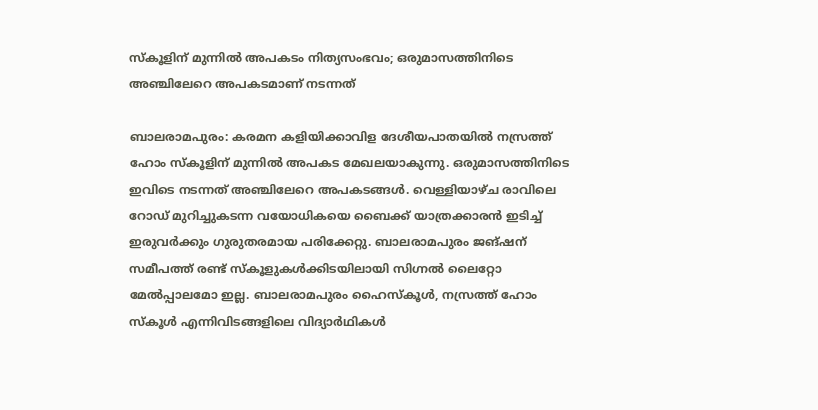സ്കൂളിന് മുന്നിൽ അപകടം നിത്യസംഭവം; ഒരുമാസത്തിനിടെ അഞ്ചിലേറെ അപകടമാണ് നടന്നത്

ബാലരാമപുരം: കരമന കളിയിക്കാവിള ദേശീയപാതയിൽ നസ്രത്ത് ഹോം സ്കൂളിന് മുന്നിൽ അപകട മേഖലയാകുന്നു. ഒരുമാസത്തിനിടെ ഇവിടെ നടന്നത് അഞ്ചിലേറെ അപകടങ്ങൾ. വെള്ളിയാഴ്ച രാവിലെ റോഡ് മുറിച്ചുകടന്ന വയോധികയെ ബൈക്ക് യാത്രക്കാരൻ ഇടിച്ച് ഇരുവർക്കും ഗുരുതരമായ പരിക്കേറ്റു. ബാലരാമപുരം ജങ്ഷന് സമീപത്ത് രണ്ട് സ്കൂളുകൾക്കിടയിലായി സിഗ്നൽ ലൈറ്റോ മേൽപ്പാലമോ ഇല്ല. ബാലരാമപുരം ഹൈസ്കൂൾ, നസ്രത്ത് ഹോം സ്കൂൾ എന്നിവിടങ്ങളിലെ വിദ്യാർഥികൾ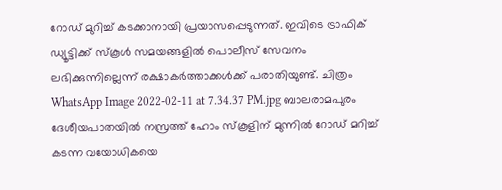റോഡ് മുറിച്ച് കടക്കാനായി പ്രയാസപ്പെടുന്നത്. ഇവിടെ ട്രാഫിക് ഡ്യൂട്ടിക്ക് സ്കൂൾ സമയങ്ങളിൽ പൊലീസ് സേവനം ലഭിക്കുന്നില്ലെന്ന് രക്ഷാകർത്താക്കൾക്ക് പരാതിയുണ്ട്. ചിത്രം WhatsApp Image 2022-02-11 at 7.34.37 PM.jpg ബാലരാമപുരം ദേശീയപാതയിൽ നസ്രത്ത് ഹോം സ്കൂളിന് മുന്നിൽ റോഡ് മറിച്ച് കടന്ന വയോധികയെ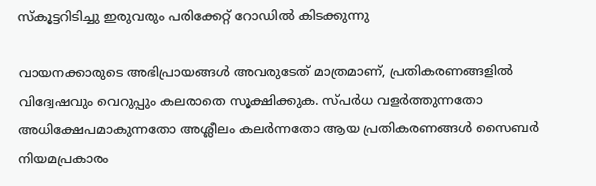സ്കൂട്ടറിടിച്ചു ഇരുവരും പരിക്കേറ്റ് റോഡിൽ കിടക്കുന്നു

വായനക്കാരുടെ അഭിപ്രായങ്ങള്‍ അവരുടേത് മാത്രമാണ്, പ്രതികരണങ്ങളിൽ വിദ്വേഷവും വെറുപ്പും കലരാതെ സൂക്ഷിക്കുക. സ്പർധ വളർത്തുന്നതോ അധിക്ഷേപമാകുന്നതോ അശ്ലീലം കലർന്നതോ ആയ പ്രതികരണങ്ങൾ സൈബർ നിയമപ്രകാരം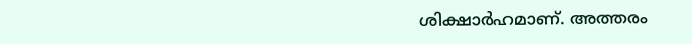ശിക്ഷാർഹമാണ്. അത്തരം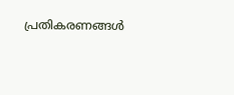പ്രതികരണങ്ങൾ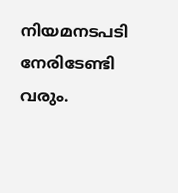നിയമനടപടി നേരിടേണ്ടി വരും.